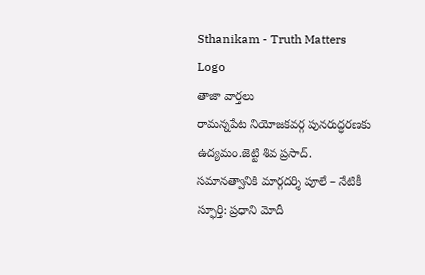Sthanikam - Truth Matters
Logo
తాజా వార్తలు
రామన్నపేట నియోజకవర్గ పునరుద్ధరణకు ఉద్యమం.జెట్టి శివ ప్రసాద్. సమానత్వానికి మార్గదర్శి పూలే – నేటికీ స్ఫూర్తి: ప్రధాని మోదీ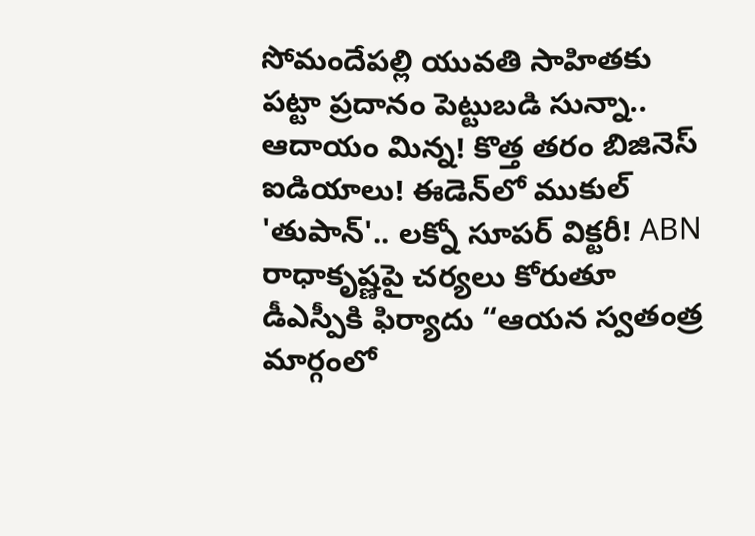సోమందేపల్లి యువతి సాహితకు పట్టా ప్రదానం పెట్టుబడి సున్నా.. ఆదాయం మిన్న! కొత్త తరం బిజినెస్ ఐడియాలు! ఈడెన్‌లో ముకుల్ 'తుపాన్'.. లక్నో సూపర్ విక్టరీ! ABN రాధాకృష్ణపై చర్యలు కోరుతూ డీఎస్పీకి ఫిర్యాదు “ఆయన స్వతంత్ర మార్గంలో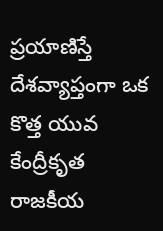ప్రయాణిస్తే దేశవ్యాప్తంగా ఒక కొత్త యువ కేంద్రీకృత రాజకీయ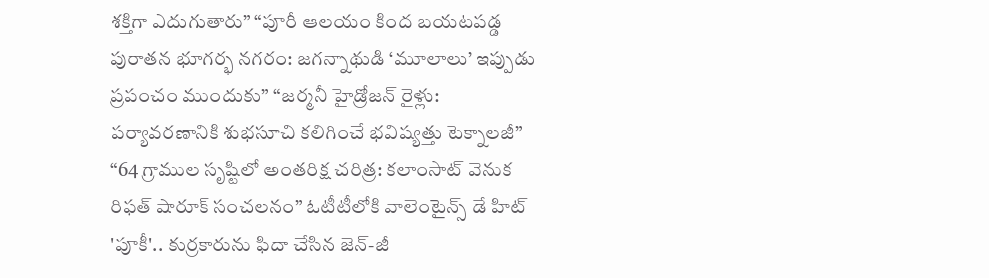శక్తిగా ఎదుగుతారు” “పూరీ ఆలయం కింద బయటపడ్డ పురాతన భూగర్భ నగరం: జగన్నాథుడి ‘మూలాలు’ ఇప్పుడు ప్రపంచం ముందుకు” “జర్మనీ హైడ్రోజన్ రైళ్లు: పర్యావరణానికి శుభసూచి కలిగించే భవిష్యత్తు టెక్నాలజీ” “64 గ్రాముల సృష్టిలో అంతరిక్ష చరిత్ర: కలాంసాట్ వెనుక రిఫత్ షారూక్ సంచలనం” ఓటీటీలోకి వాలెంటైన్స్ డే హిట్ 'పూకీ'.. కుర్రకారును ఫిదా చేసిన జెన్-జీ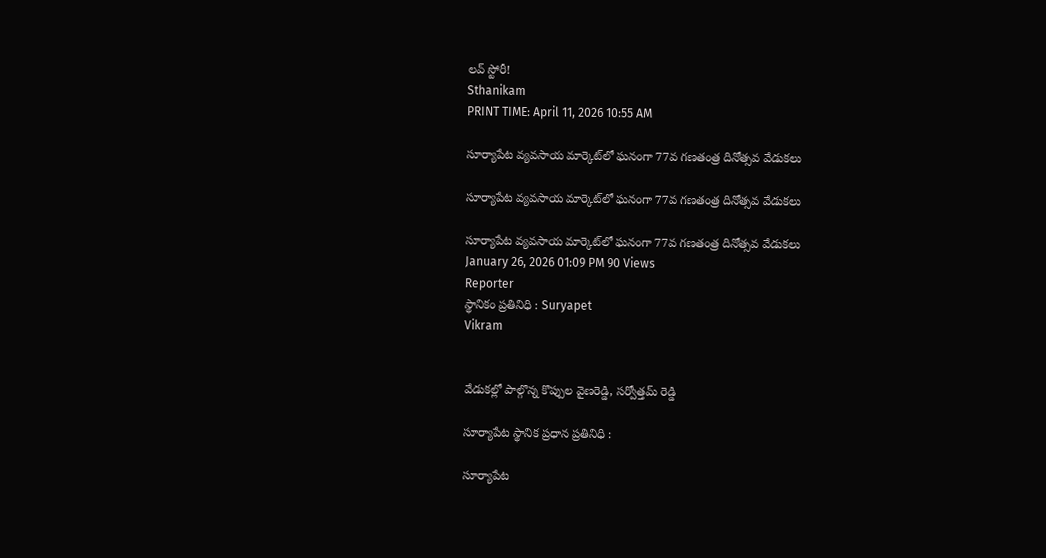లవ్ స్టోరీ!
Sthanikam
PRINT TIME: April 11, 2026 10:55 AM

సూర్యాపేట వ్యవసాయ మార్కెట్‌లో ఘనంగా 77వ గణతంత్ర దినోత్సవ వేడుకలు

సూర్యాపేట వ్యవసాయ మార్కెట్‌లో ఘనంగా 77వ గణతంత్ర దినోత్సవ వేడుకలు

సూర్యాపేట వ్యవసాయ మార్కెట్‌లో ఘనంగా 77వ గణతంత్ర దినోత్సవ వేడుకలు
January 26, 2026 01:09 PM 90 Views
Reporter
స్థానికం ప్రతినిధి : Suryapet
Vikram


వేడుకల్లో పాల్గొన్న కొప్పుల వైణరెడ్డి, సర్వోత్తమ్ రెడ్డి

సూర్యాపేట స్థానిక ప్రధాన ప్రతినిధి :

సూర్యాపేట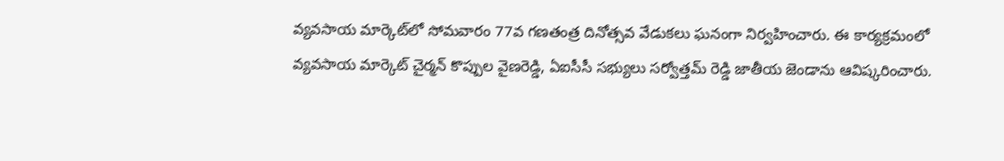వ్యవసాయ మార్కెట్‌లో సోమవారం 77వ గణతంత్ర దినోత్సవ వేడుకలు ఘనంగా నిర్వహించారు. ఈ కార్యక్రమంలో వ్యవసాయ మార్కెట్ చైర్మన్ కొప్పుల వైణరెడ్డి, ఏఐసీసీ సభ్యులు సర్వోత్తమ్ రెడ్డి జాతీయ జెండాను ఆవిష్కరించారు.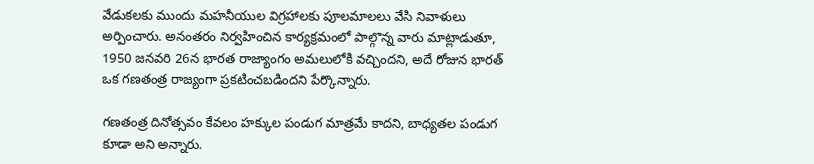వేడుకలకు ముందు మహనీయుల విగ్రహాలకు పూలమాలలు వేసి నివాళులు అర్పించారు. అనంతరం నిర్వహించిన కార్యక్రమంలో పాల్గొన్న వారు మాట్లాడుతూ, 1950 జనవరి 26న భారత రాజ్యాంగం అమలులోకి వచ్చిందని, అదే రోజున భారత్ ఒక గణతంత్ర రాజ్యంగా ప్రకటించబడిందని పేర్కొన్నారు.

గణతంత్ర దినోత్సవం కేవలం హక్కుల పండుగ మాత్రమే కాదని, బాధ్యతల పండుగ కూడా అని అన్నారు.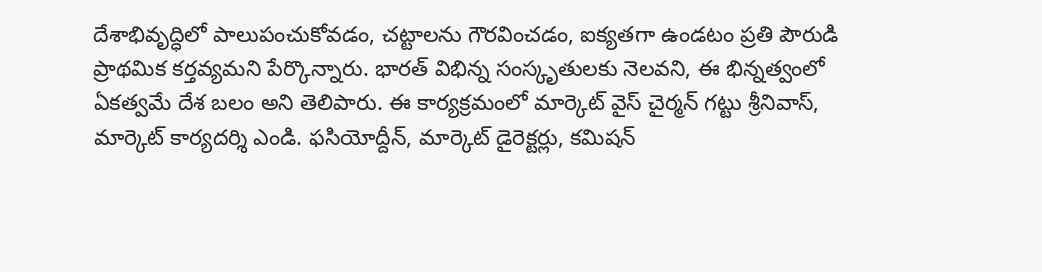దేశాభివృద్ధిలో పాలుపంచుకోవడం, చట్టాలను గౌరవించడం, ఐక్యతగా ఉండటం ప్రతి పౌరుడి ప్రాథమిక కర్తవ్యమని పేర్కొన్నారు. భారత్ విభిన్న సంస్కృతులకు నెలవని, ఈ భిన్నత్వంలో ఏకత్వమే దేశ బలం అని తెలిపారు. ఈ కార్యక్రమంలో మార్కెట్ వైస్ చైర్మన్ గట్టు శ్రీనివాస్, మార్కెట్ కార్యదర్శి ఎండి. ఫసియోద్దీన్, మార్కెట్ డైరెక్టర్లు, కమిషన్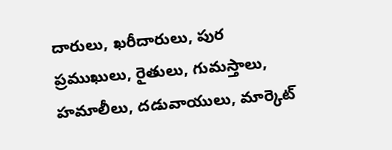దారులు, ఖరీదారులు, పుర ప్రముఖులు, రైతులు, గుమస్తాలు, హమాలీలు, దడువాయులు, మార్కెట్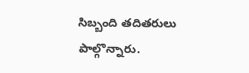సిబ్బంది తదితరులు పాల్గొన్నారు.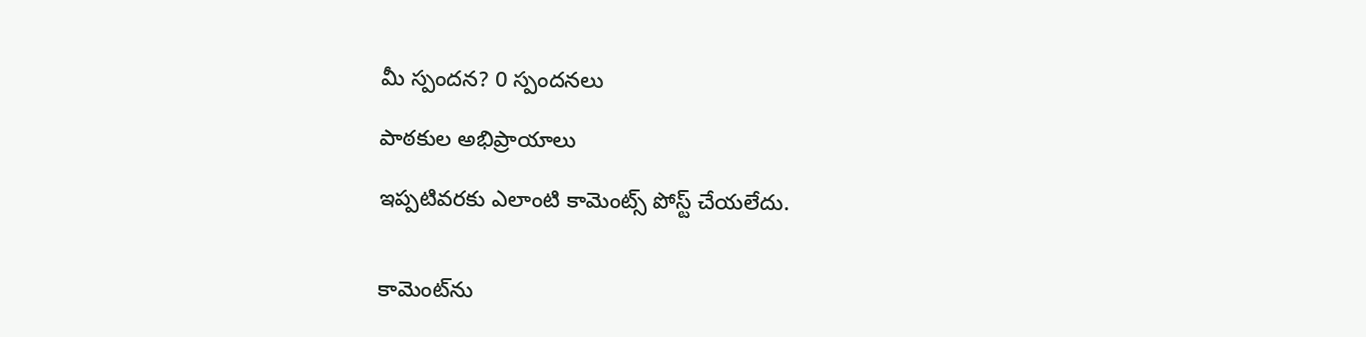మీ స్పందన? 0 స్పందనలు

పాఠకుల అభిప్రాయాలు

ఇప్పటివరకు ఎలాంటి కామెంట్స్ పోస్ట్ చేయలేదు.


కామెంట్‌ను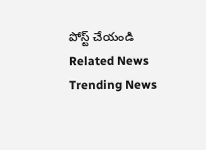పోస్ట్ చేయండి
Related News
Trending News